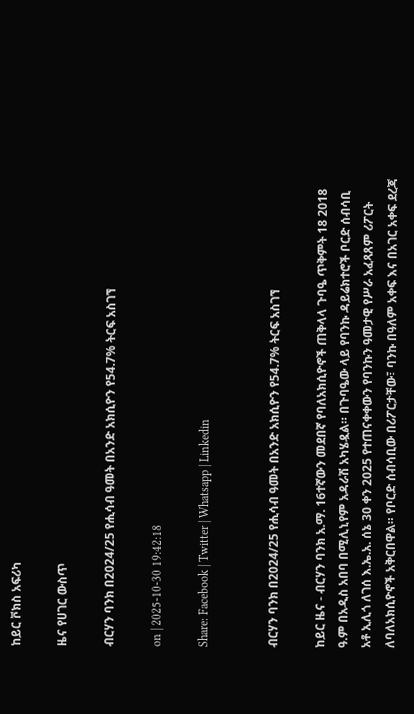ከይር ቮክስ አፍሪካ

ዜና የሀገር ውስጥ

ብርሃን ባንክ በ2024/25 የሒሳብ ዓመት በአንድ አክሲዮን የ54.7% ትርፍ አስገኘ

on | 2025-10-30 19:42:18

Share: Facebook | Twitter | Whatsapp | Linkedin


ብርሃን ባንክ በ2024/25 የሒሳብ ዓመት በአንድ አክሲዮን የ54.7% ትርፍ አስገኘ

ከይር ዜና - ብርሃን ባንክ አ.ማ. 16ተኛውን መደበኛ የባለአክሲዮኖች ጠቅላላ ጉባዔ ጥቅምት 18 2018 ዓ.ም በአዲስ አበባ በሚሊኒየም አዳራሽ አካሄዷል። በጉባዔው ላይ የባንኩ ዳይሬክተሮች ቦርድ ሰብሳቢ  አቶ ኢሊጎ ለገሰ እ.ኤ.አ. ሰኔ 30 ቀን 2025 የተጠናቀቀውን የባንኩን ዓመታዊ የሥራ አፈጻጸም ሪፖርት ለባለአክሲዮኖች አቅርበዋል። የቦርድ ሰብሳቢው በሪፖርታቸው፣ ባንኩ በዓለም አቀፍ እና በአገር አቀፍ ደረጃ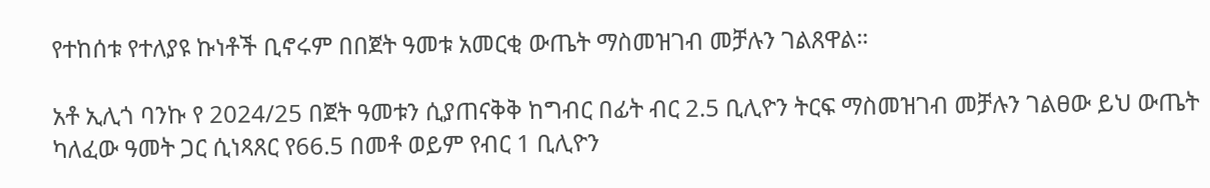የተከሰቱ የተለያዩ ኩነቶች ቢኖሩም በበጀት ዓመቱ አመርቂ ውጤት ማስመዝገብ መቻሉን ገልጸዋል።

አቶ ኢሊጎ ባንኩ የ 2024/25 በጀት ዓመቱን ሲያጠናቅቅ ከግብር በፊት ብር 2.5 ቢሊዮን ትርፍ ማስመዝገብ መቻሉን ገልፀው ይህ ውጤት ካለፈው ዓመት ጋር ሲነጻጸር የ66.5 በመቶ ወይም የብር 1 ቢሊዮን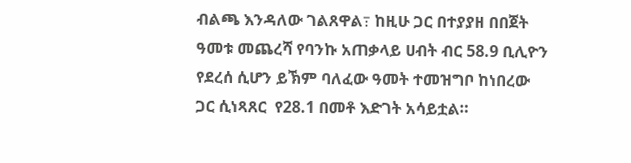ብልጫ እንዳለው ገልጸዋል߹ ከዚሁ ጋር በተያያዘ በበጀት ዓመቱ መጨረሻ የባንኩ አጠቃላይ ሀብት ብር 58.9 ቢሊዮን የደረሰ ሲሆን ይኽም ባለፈው ዓመት ተመዝግቦ ከነበረው ጋር ሲነጻጸር  የ28.1 በመቶ እድገት አሳይቷል።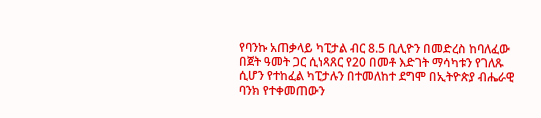የባንኩ አጠቃላይ ካፒታል ብር 8.5 ቢሊዮን በመድረስ ከባለፈው በጀት ዓመት ጋር ሲነጻጸር የ20 በመቶ እድገት ማሳካቱን የገለጹ ሲሆን የተከፈል ካፒታሉን በተመለከተ ደግሞ በኢትዮጵያ ብሔራዊ ባንክ የተቀመጠውን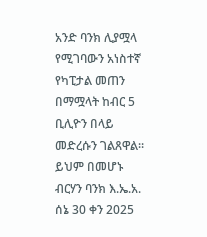አንድ ባንክ ሊያሟላ የሚገባውን አነስተኛ የካፒታል መጠን በማሟላት ከብር 5 ቢሊዮን በላይ መድረሱን ገልጸዋል። ይህም በመሆኑ ብርሃን ባንክ እ.ኤ.አ. ሰኔ 30 ቀን 2025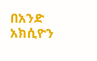በአንድ አክሲዮን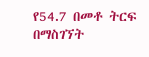የ54.7 በመቶ ትርፍ በማስገኘት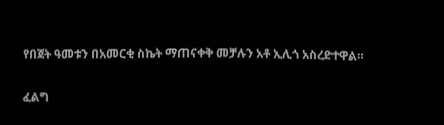የበጀት ዓመቱን በአመርቂ ስኬት ማጠናቀቅ መቻሉን አቶ ኢሊጎ አስረድተዋል።

ፈልግ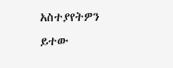አስተያየትዎን ይተው